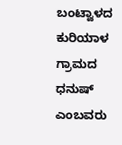ಬಂಟ್ವಾಳದ ಕುರಿಯಾಳ ಗ್ರಾಮದ ಧನುಷ್ ಎಂಬವರು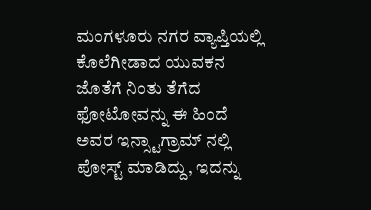ಮಂಗಳೂರು ನಗರ ವ್ಯಾಪ್ತಿಯಲ್ಲಿ ಕೊಲೆಗೀಡಾದ ಯುವಕನ ಜೊತೆಗೆ ನಿಂತು ತೆಗೆದ ಫೋಟೋವನ್ನು ಈ ಹಿಂದೆ ಅವರ ಇನ್ಸ್ಟಾಗ್ರಾಮ್ ನಲ್ಲಿ ಪೋಸ್ಟ್ ಮಾಡಿದ್ದು, ಇದನ್ನು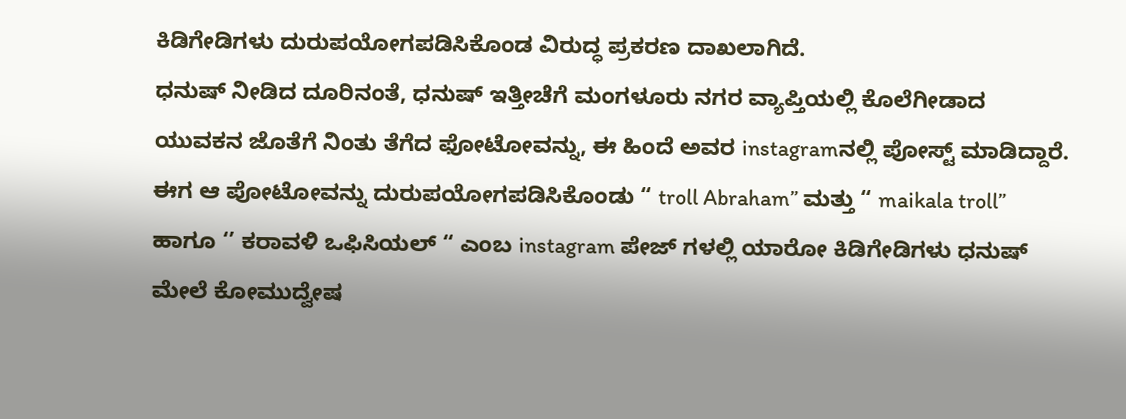ಕಿಡಿಗೇಡಿಗಳು ದುರುಪಯೋಗಪಡಿಸಿಕೊಂಡ ವಿರುದ್ಧ ಪ್ರಕರಣ ದಾಖಲಾಗಿದೆ.
ಧನುಷ್ ನೀಡಿದ ದೂರಿನಂತೆ, ಧನುಷ್ ಇತ್ತೀಚೆಗೆ ಮಂಗಳೂರು ನಗರ ವ್ಯಾಪ್ತಿಯಲ್ಲಿ ಕೊಲೆಗೀಡಾದ ಯುವಕನ ಜೊತೆಗೆ ನಿಂತು ತೆಗೆದ ಫೋಟೋವನ್ನು, ಈ ಹಿಂದೆ ಅವರ instagramನಲ್ಲಿ ಪೋಸ್ಟ್ ಮಾಡಿದ್ದಾರೆ. ಈಗ ಆ ಪೋಟೋವನ್ನು ದುರುಪಯೋಗಪಡಿಸಿಕೊಂಡು “ troll Abraham” ಮತ್ತು “ maikala troll” ಹಾಗೂ ‘’ ಕರಾವಳಿ ಒಫಿಸಿಯಲ್ “ ಎಂಬ instagram ಪೇಜ್ ಗಳಲ್ಲಿ ಯಾರೋ ಕಿಡಿಗೇಡಿಗಳು ಧನುಷ್ ಮೇಲೆ ಕೋಮುದ್ವೇಷ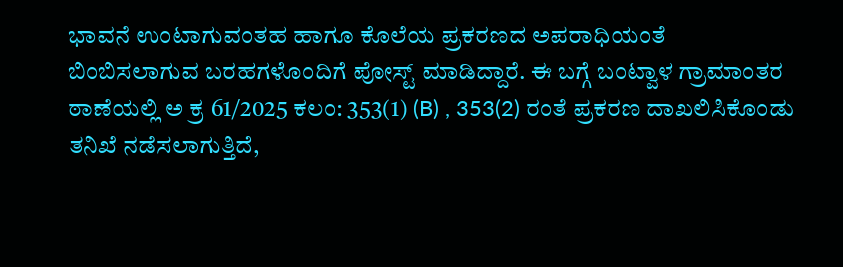ಭಾವನೆ ಉಂಟಾಗುವಂತಹ ಹಾಗೂ ಕೊಲೆಯ ಪ್ರಕರಣದ ಅಪರಾಧಿಯಂತೆ ಬಿಂಬಿಸಲಾಗುವ ಬರಹಗಳೊಂದಿಗೆ ಪೋಸ್ಟ್ ಮಾಡಿದ್ದಾರೆ. ಈ ಬಗ್ಗೆ ಬಂಟ್ವಾಳ ಗ್ರಾಮಾಂತರ ಠಾಣೆಯಲ್ಲಿ ಅ ಕ್ರ 61/2025 ಕಲಂ: 353(1) (B) , 353(2) ರಂತೆ ಪ್ರಕರಣ ದಾಖಲಿಸಿಕೊಂಡು ತನಿಖೆ ನಡೆಸಲಾಗುತ್ತಿದೆ,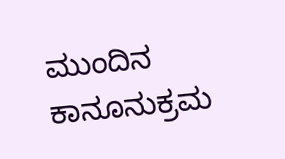ಮುಂದಿನ ಕಾನೂನುಕ್ರಮ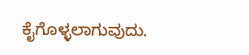ಕೈಗೊಳ್ಳಲಾಗುವುದು.